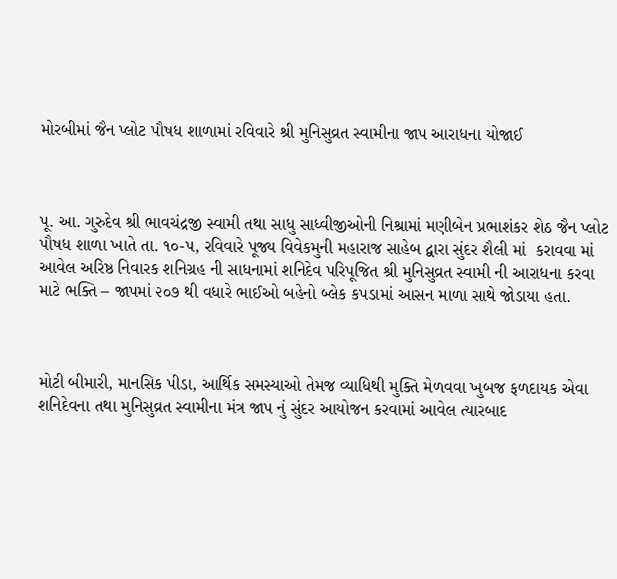મોરબીમાં જૈન પ્લોટ પૌષધ શાળામાં રવિવારે શ્રી મુનિસુવ્રત સ્વામીના જાપ આરાધના યોજાઈ



પૂ. આ. ગુરુદેવ શ્રી ભાવચંદ્રજી સ્વામી તથા સાધુ સાધ્વીજીઓની નિશ્રામાં મણીબેન પ્રભાશંકર શેઠ જૈન પ્લોટ પૌષધ શાળા ખાતે તા. ૧૦-પ, રવિવારે પૂજ્ય વિવેકમુની મહારાજ સાહેબ દ્વારા સુંદર શૈલી માં  કરાવવા માં આવેલ અરિષ્ઠ નિવારક શનિગ્રહ ની સાધનામાં શનિદેવ પરિપૂજિત શ્રી મુનિસુવ્રત સ્વામી ની આરાધના કરવા માટે ભક્તિ – જાપમાં ૨૦૭ થી વધારે ભાઈઓ બહેનો બ્લેક કપડામાં આસન માળા સાથે જોડાયા હતા.



મોટી બીમારી, માનસિક પીડા, આર્થિક સમસ્યાઓ તેમજ વ્યાધિથી મુક્તિ મેળવવા ખુબજ ફળદાયક એવા શનિદેવના તથા મુનિસુવ્રત સ્વામીના મંત્ર જાપ નું સુંદર આયોજન કરવામાં આવેલ ત્યારબાદ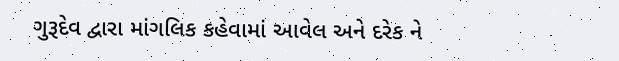ગુરૂદેવ દ્વારા માંગલિક કહેવામાં આવેલ અને દરેક ને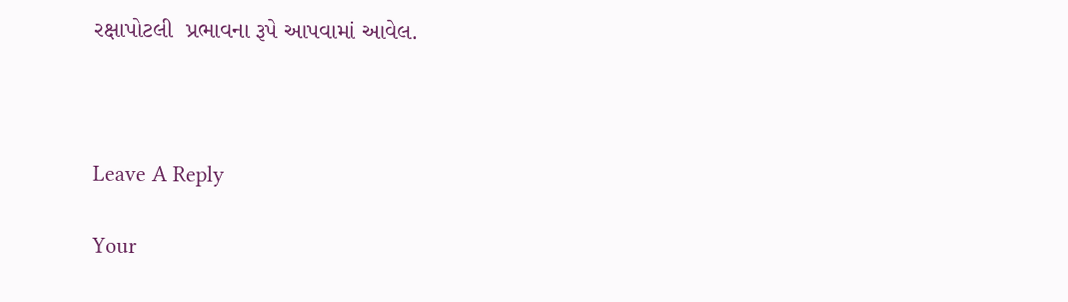રક્ષાપોટલી  પ્રભાવના રૂપે આપવામાં આવેલ.



Leave A Reply

Your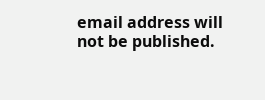email address will not be published.